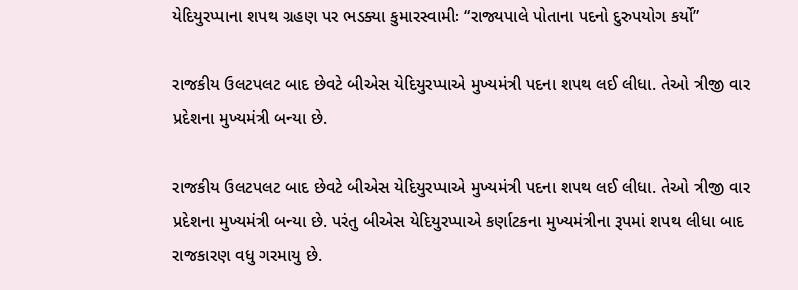યેદિયુરપ્પાના શપથ ગ્રહણ પર ભડક્યા કુમારસ્વામીઃ “રાજ્યપાલે પોતાના પદનો દુરુપયોગ કર્યો”

રાજકીય ઉલટપલટ બાદ છેવટે બીએસ યેદિયુરપ્પાએ મુખ્યમંત્રી પદના શપથ લઈ લીધા. તેઓ ત્રીજી વાર પ્રદેશના મુખ્યમંત્રી બન્યા છે.

રાજકીય ઉલટપલટ બાદ છેવટે બીએસ યેદિયુરપ્પાએ મુખ્યમંત્રી પદના શપથ લઈ લીધા. તેઓ ત્રીજી વાર પ્રદેશના મુખ્યમંત્રી બન્યા છે. પરંતુ બીએસ યેદિયુરપ્પાએ કર્ણાટકના મુખ્યમંત્રીના રૂપમાં શપથ લીધા બાદ રાજકારણ વધુ ગરમાયુ છે.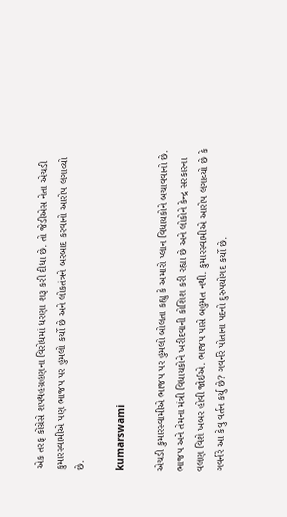એક તરફ કોંગ્રેસે શપથહગ્રહણના વિરોધમાં ધરણા શરૂ કરી દીધા છે. તો જેડીએસ નેતા એચડી કુમારસ્વામીએ પણ ભાજપ પર હુમલો કર્યો છે અને લોકતંત્રને બરબાદ કરવાનો આરોપ લગાવ્યો છે.

kumarswami

એચડી કુમારસ્વામીએ ભાજપ પર હુમલો બોલતા કહ્યુ કે અમારો પ્લાન વિધાયકોને બચાવવાનો છે. ભાજપ અને તેમના મંત્રી વિધાયકોને ખરીદવાની કોશિશ કરી રહ્યા છે અને લોકોને કેન્દ્ર સરકારના વલણ વિશે ખબર હોવી જોઈએ. ભાજપ પાસે બહુમત નથી. કુમારસ્વામીએ આરોપ લગાવ્યો છે કે ગવર્નરે આ કેવુ વર્તન કર્યુ છે? ગવર્નરે પોતાના પદનો દુરુપયોગદ કર્યો છે.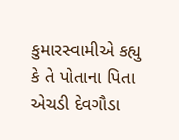કુમારસ્વામીએ કહ્યુ કે તે પોતાના પિતા એચડી દેવગૌડા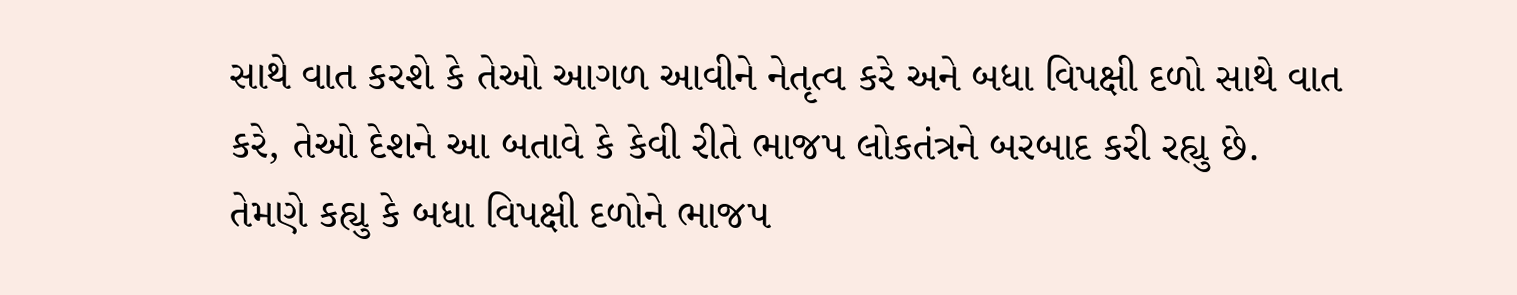સાથે વાત કરશે કે તેઓ આગળ આવીને નેતૃત્વ કરે અને બધા વિપક્ષી દળો સાથે વાત કરે, તેઓ દેશને આ બતાવે કે કેવી રીતે ભાજપ લોકતંત્રને બરબાદ કરી રહ્યુ છે. તેમણે કહ્યુ કે બધા વિપક્ષી દળોને ભાજપ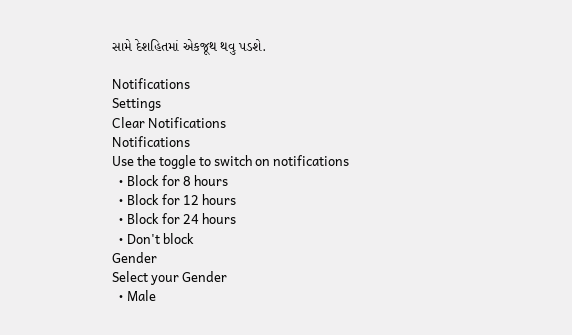સામે દેશહિતમાં એકજૂથ થવુ પડશે.

Notifications
Settings
Clear Notifications
Notifications
Use the toggle to switch on notifications
  • Block for 8 hours
  • Block for 12 hours
  • Block for 24 hours
  • Don't block
Gender
Select your Gender
  • Male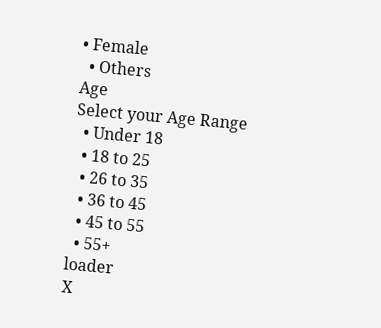• Female
  • Others
Age
Select your Age Range
  • Under 18
  • 18 to 25
  • 26 to 35
  • 36 to 45
  • 45 to 55
  • 55+
loader
X